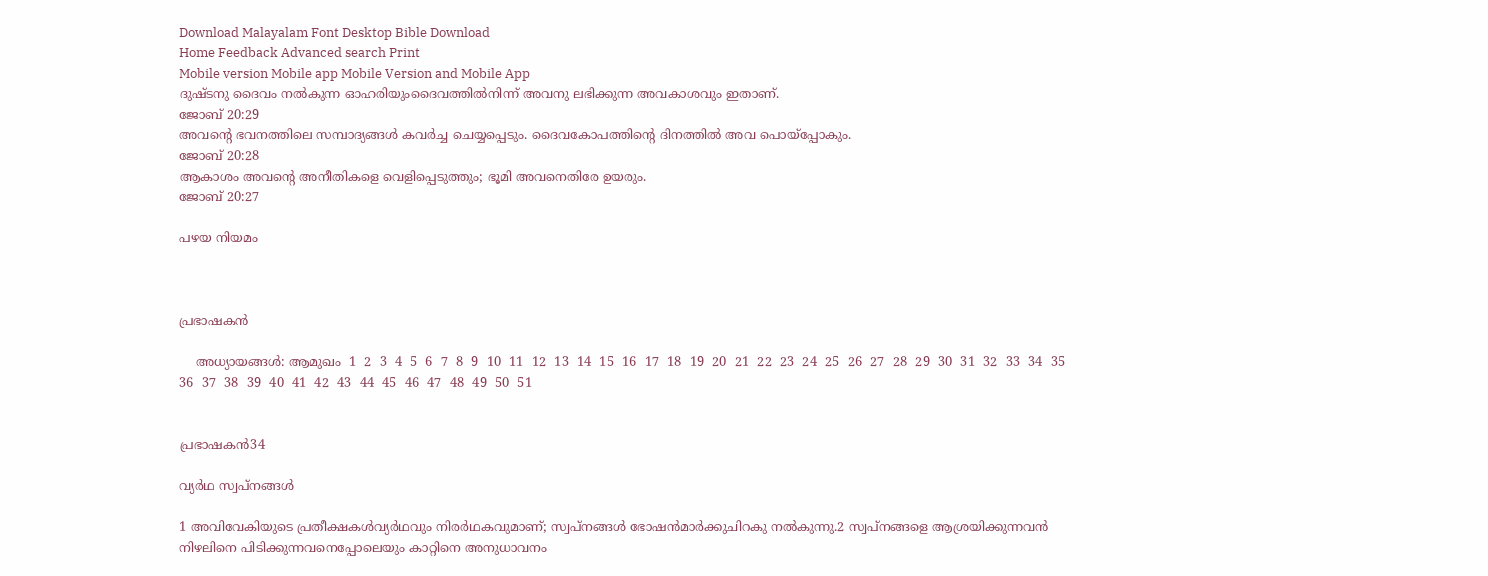Download Malayalam Font Desktop Bible Download
Home Feedback Advanced search Print
Mobile version Mobile app Mobile Version and Mobile App
ദുഷ്ടനു ദൈവം നല്‍കുന്ന ഓഹരിയുംദൈവത്തില്‍നിന്ന് അവനു ലഭിക്കുന്ന അവകാശവും ഇതാണ്.
ജോബ് 20:29
അവന്‍റെ ഭവനത്തിലെ സമ്പാദ്യങ്ങള്‍ കവര്‍ച്ച ചെയ്യപ്പെടും. ദൈവകോപത്തിന്‍റെ ദിനത്തില്‍ അവ പൊയ്പ്പോകും.
ജോബ് 20:28
ആകാശം അവന്‍റെ അനീതികളെ വെളിപ്പെടുത്തും; ഭൂമി അവനെതിരേ ഉയരും.
ജോബ് 20:27

പഴയ നിയമം



പ്രഭാഷകന്‍

    അധ്യായങ്ങള്‍: ആമുഖം  1  2  3  4  5  6  7  8  9  10  11  12  13  14  15  16  17  18  19  20  21  22  23  24  25  26  27  28  29  30  31  32  33  34  35  36  37  38  39  40  41  42  43  44  45  46  47  48  49  50  51


പ്രഭാഷകന്‍34

വ്യര്‍ഥ സ്വപ്നങ്ങള്‍

1 അവിവേകിയുടെ പ്രതീക്ഷകള്‍വ്യര്‍ഥവും നിരര്‍ഥകവുമാണ്; സ്വപ്നങ്ങള്‍ ഭോഷന്‍മാര്‍ക്കുചിറകു നല്‍കുന്നു.2 സ്വപ്നങ്ങളെ ആശ്രയിക്കുന്നവന്‍ നിഴലിനെ പിടിക്കുന്നവനെപ്പോലെയും കാറ്റിനെ അനുധാവനം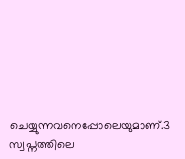ചെയ്യുന്നവനെപ്പോലെയുമാണ്.3 സ്വപ്നത്തിലെ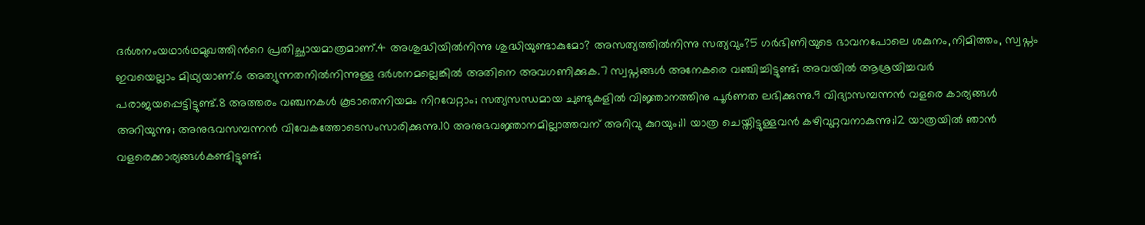ദര്‍ശനംയഥാര്‍ഥമുഖത്തിന്‍റെ പ്രതിച്ഛായമാത്രമാണ്.4 അശുദ്ധിയില്‍നിന്നു ശുദ്ധിയുണ്ടാകുമോ? അസത്യത്തില്‍നിന്നു സത്യവും?5 ഗര്‍ഭിണിയുടെ ഭാവനപോലെ ശകുനം,നിമിത്തം, സ്വപ്നം ഇവയെല്ലാം മിഥ്യയാണ്.6 അത്യുന്നതനില്‍നിന്നുള്ള ദര്‍ശനമല്ലെങ്കില്‍ അതിനെ അവഗണിക്കുക.7 സ്വപ്നങ്ങള്‍ അനേകരെ വഞ്ചിച്ചിട്ടുണ്ട്; അവയില്‍ ആശ്രയിച്ചവര്‍ പരാജയപ്പെട്ടിട്ടുണ്ട്.8 അത്തരം വഞ്ചനകള്‍ കൂടാതെനിയമം നിറവേറ്റാം; സത്യസന്ധമായ ചുണ്ടുകളില്‍ വിജ്ഞാനത്തിനു പൂര്‍ണത ലഭിക്കുന്നു.9 വിദ്യാസമ്പന്നന്‍ വളരെ കാര്യങ്ങള്‍ അറിയുന്നു; അനുഭവസമ്പന്നന്‍ വിവേകത്തോടെസംസാരിക്കുന്നു.10 അനുഭവജ്ഞാനമില്ലാത്തവന് അറിവു കുറയും;11 യാത്ര ചെയ്തിട്ടുള്ളവന്‍ കഴിവുറ്റവനാകുന്നു;12 യാത്രയില്‍ ഞാന്‍ വളരെക്കാര്യങ്ങള്‍കണ്ടിട്ടുണ്ട്;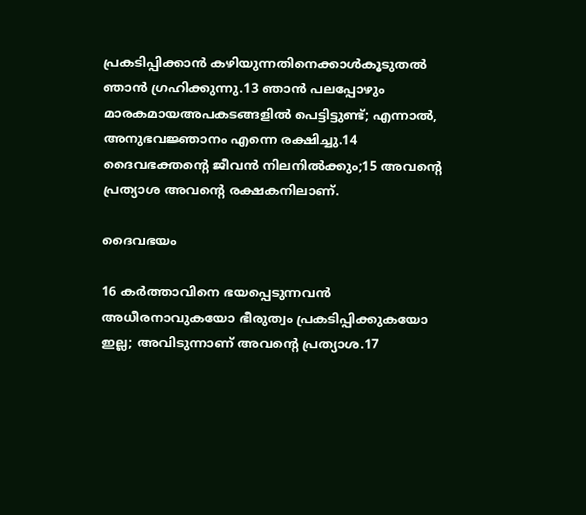പ്രകടിപ്പിക്കാന്‍ കഴിയുന്നതിനെക്കാള്‍കൂടുതല്‍ ഞാന്‍ ഗ്രഹിക്കുന്നു.13 ഞാന്‍ പലപ്പോഴും മാരകമായഅപകടങ്ങളില്‍ പെട്ടിട്ടുണ്ട്; എന്നാല്‍, അനുഭവജ്ഞാനം എന്നെ രക്ഷിച്ചു.14 ദൈവഭക്തന്‍റെ ജീവന്‍ നിലനില്‍ക്കും;15 അവന്‍റെ പ്രത്യാശ അവന്‍റെ രക്ഷകനിലാണ്.

ദൈവഭയം

16 കര്‍ത്താവിനെ ഭയപ്പെടുന്നവന്‍ അധീരനാവുകയോ ഭീരുത്വം പ്രകടിപ്പിക്കുകയോ ഇല്ല; അവിടുന്നാണ് അവന്‍റെ പ്രത്യാശ.17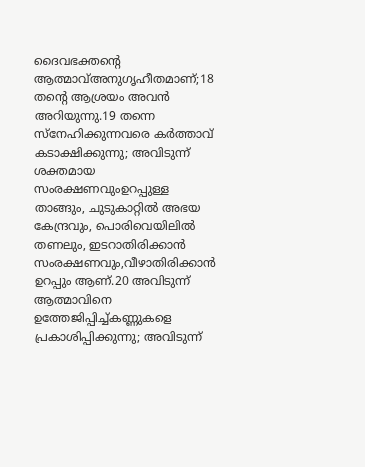ദൈവഭക്തന്‍റെ ആത്മാവ്അനുഗൃഹീതമാണ്;18 തന്‍റെ ആശ്രയം അവന്‍ അറിയുന്നു.19 തന്നെ സ്നേഹിക്കുന്നവരെ കര്‍ത്താവ് കടാക്ഷിക്കുന്നു; അവിടുന്ന് ശക്തമായ സംരക്ഷണവുംഉറപ്പുള്ള താങ്ങും, ചുടുകാറ്റില്‍ അഭയ കേന്ദ്രവും, പൊരിവെയിലില്‍ തണലും, ഇടറാതിരിക്കാന്‍ സംരക്ഷണവും,വീഴാതിരിക്കാന്‍ ഉറപ്പും ആണ്.20 അവിടുന്ന് ആത്മാവിനെ ഉത്തേജിപ്പിച്ച്കണ്ണുകളെ പ്രകാശിപ്പിക്കുന്നു; അവിടുന്ന്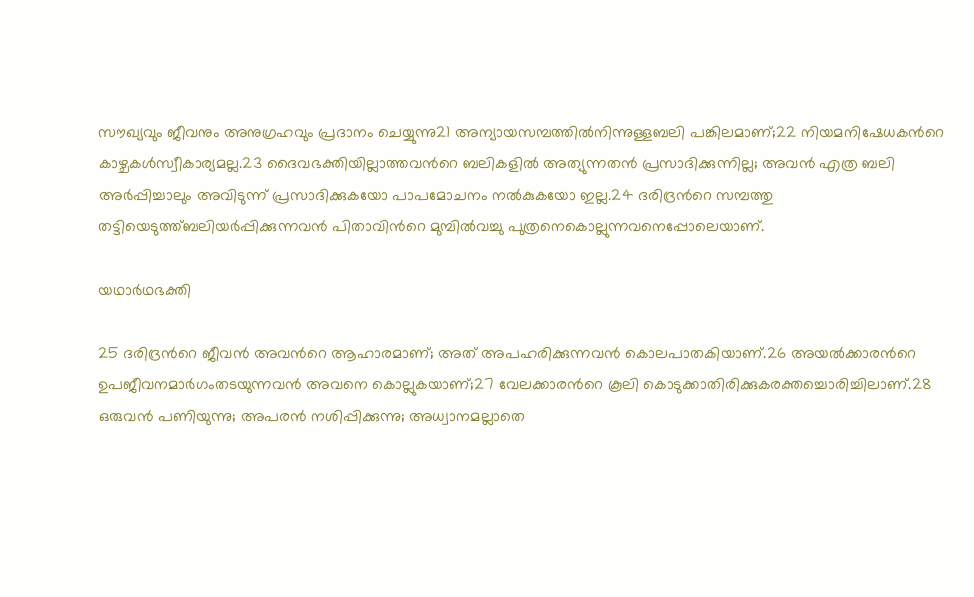സൗഖ്യവും ജീവനും അനുഗ്രഹവും പ്രദാനം ചെയ്യുന്നു21 അന്യായസമ്പത്തില്‍നിന്നുള്ളബലി പങ്കിലമാണ്;22 നിയമനിഷേധകന്‍റെ കാഴ്ചകള്‍സ്വീകാര്യമല്ല.23 ദൈവഭക്തിയില്ലാത്തവന്‍റെ ബലികളില്‍ അത്യുന്നതന്‍ പ്രസാദിക്കുന്നില്ല; അവന്‍ എത്ര ബലി അര്‍പ്പിച്ചാലും അവിടുന്ന് പ്രസാദിക്കുകയോ പാപമോചനം നല്‍കുകയോ ഇല്ല.24 ദരിദ്രന്‍റെ സമ്പത്തു തട്ടിയെടുത്ത്ബലിയര്‍പ്പിക്കുന്നവന്‍ പിതാവിന്‍റെ മുമ്പില്‍വച്ചു പുത്രനെകൊല്ലുന്നവനെപ്പോലെയാണ്.

യഥാര്‍ഥഭക്തി

25 ദരിദ്രന്‍റെ ജീവന്‍ അവന്‍റെ ആഹാരമാണ്; അത് അപഹരിക്കുന്നവന്‍ കൊലപാതകിയാണ്.26 അയല്‍ക്കാരന്‍റെ ഉപജീവനമാര്‍ഗംതടയുന്നവന്‍ അവനെ കൊല്ലുകയാണ്;27 വേലക്കാരന്‍റെ കൂലി കൊടുക്കാതിരിക്കുകരക്തച്ചൊരിച്ചിലാണ്.28 ഒരുവന്‍ പണിയുന്നു; അപരന്‍ നശിപ്പിക്കുന്നു; അധ്വാനമല്ലാതെ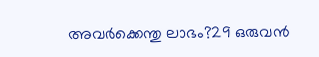അവര്‍ക്കെന്തു ലാഭം?29 ഒരുവന്‍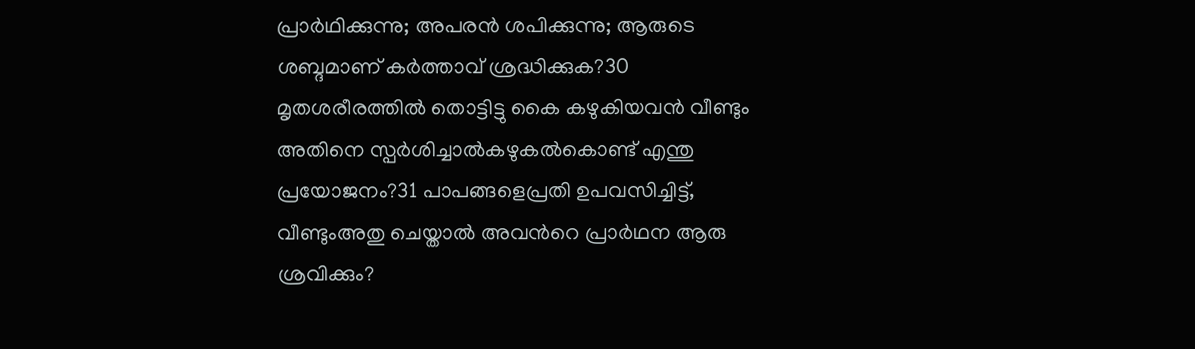പ്രാര്‍ഥിക്കുന്നു; അപരന്‍ ശപിക്കുന്നു; ആരുടെ ശബ്ദമാണ് കര്‍ത്താവ് ശ്രദ്ധിക്കുക?30 മൃതശരീരത്തില്‍ തൊട്ടിട്ടു കൈ കഴുകിയവന്‍ വീണ്ടും അതിനെ സ്പര്‍ശിച്ചാല്‍കഴുകല്‍കൊണ്ട് എന്തു പ്രയോജനം?31 പാപങ്ങളെപ്രതി ഉപവസിച്ചിട്ട്, വീണ്ടുംഅതു ചെയ്താല്‍ അവന്‍റെ പ്രാര്‍ഥന ആരു ശ്രവിക്കും?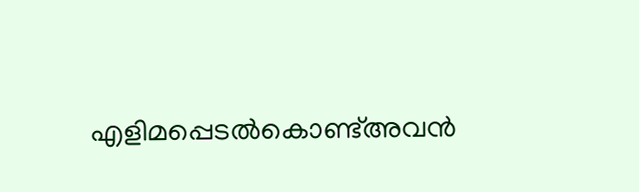എളിമപ്പെടല്‍കൊണ്ട്അവന്‍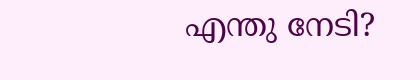എന്തു നേടി?